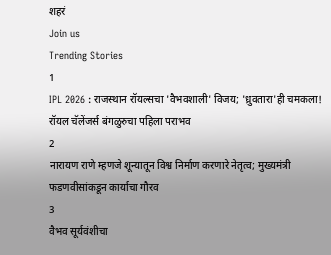शहरं
Join us
Trending Stories
1
IPL 2026 : राजस्थान रॉयल्सचा 'वैभवशाली' विजय; 'ध्रुवतारा'ही चमकला! रॉयल चॅलेंजर्स बंगळुरुचा पहिला पराभव
2
नारायण राणे म्हणजे शून्यातून विश्व निर्माण करणारे नेतृत्व; मुख्यमंत्री फडणवीसांकडून कार्याचा गौरव
3
वैभव सूर्यवंशीचा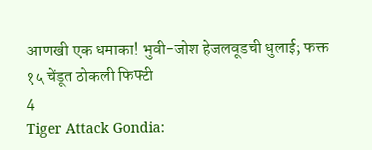आणखी एक धमाका! भुवी-जोश हेजलवूडची धुलाई; फक्त १५ चेंडूत ठोकली फिफ्टी
4
Tiger Attack Gondia: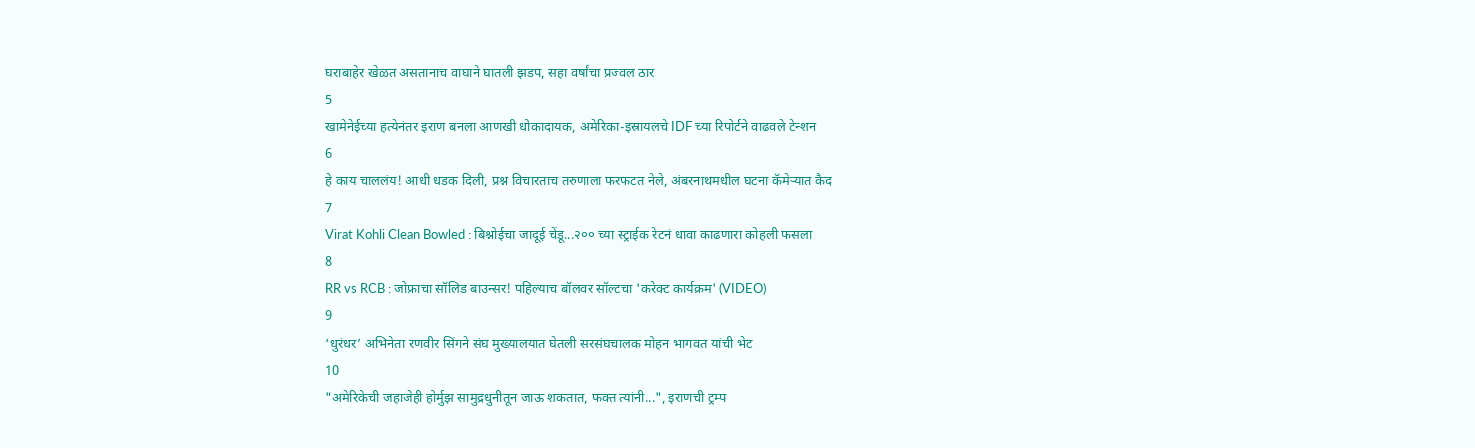घराबाहेर खेळत असतानाच वाघाने घातली झडप, सहा वर्षांचा प्रज्वल ठार
5
खामेनेईच्या हत्येनंतर इराण बनला आणखी धोकादायक, अमेरिका-इस्रायलचे IDF च्या रिपोर्टने वाढवले टेन्शन
6
हे काय चाललंय! आधी धडक दिली, प्रश्न विचारताच तरुणाला फरफटत नेले, अंबरनाथमधील घटना कॅमेऱ्यात कैद
7
Virat Kohli Clean Bowled : बिश्नोईचा जादूई चेंडू...२०० च्या स्ट्राईक रेटनं धावा काढणारा कोहली फसला
8
RR vs RCB : जोफ्राचा सॉलिड बाउन्सर! पहिल्याच बॉलवर सॉल्टचा 'करेक्ट कार्यक्रम' (VIDEO)
9
‘धुरंधर’ अभिनेता रणवीर सिंगने संघ मुख्यालयात घेतली सरसंघचालक मोहन भागवत यांची भेट
10
"अमेरिकेची जहाजेही होर्मुझ सामुद्रधुनीतून जाऊ शकतात, फक्त त्यांनी...", इराणची ट्रम्प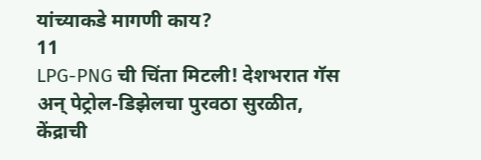यांच्याकडे मागणी काय?
11
LPG-PNG ची चिंता मिटली! देशभरात गॅस अन् पेट्रोल-डिझेलचा पुरवठा सुरळीत, केंद्राची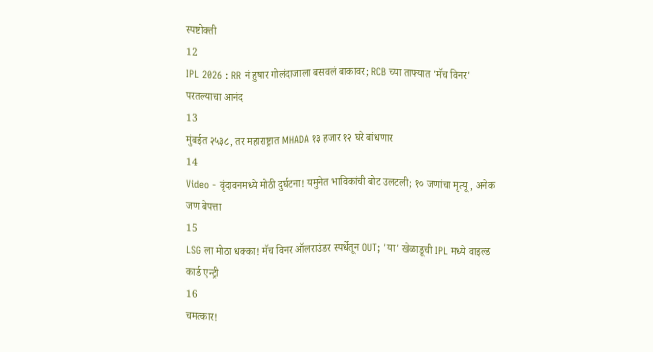स्पष्टोक्ती
12
IPL 2026 : RR नं हुषार गोलंदाजाला बसवलं बाकावर; RCB च्या ताफ्यात 'मॅच विनर' परतल्याचा आनंद
13
मुंबईत २५३८, तर महाराष्ट्रात MHADA १३ हजार १२ घरे बांधणार
14
Video - वृंदावनमध्ये मोठी दुर्घटना! यमुनेत भाविकांची बोट उलटली; १० जणांचा मृत्यू, अनेक जण बेपत्ता
15
LSG ला मोठा धक्का! मॅच विनर ऑलराउंडर स्पर्धेतून OUT; 'या' खेळाडूची IPL मध्ये वाइल्ड कार्ड एन्ट्री
16
चमत्कार!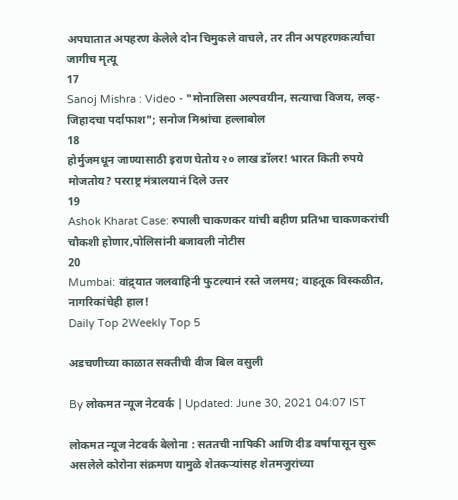अपघातात अपहरण केलेले दोन चिमुकले वाचले, तर तीन अपहरणकर्त्यांचा जागीच मृत्यू
17
Sanoj Mishra : Video - "मोनालिसा अल्पवयीन, सत्याचा विजय, लव्ह-जिहादचा पर्दाफाश"; सनोज मिश्रांचा हल्लाबोल
18
होर्मुजमधून जाण्यासाठी इराण घेतोय २० लाख डॉलर! भारत किती रुपये मोजतोय? परराष्ट्र मंत्रालयानं दिले उत्तर
19
Ashok Kharat Case: रुपाली चाकणकर यांची बहीण प्रतिभा चाकणकरांची चौकशी होणार,पोलिसांनी बजावली नोटीस
20
Mumbai: वांद्र्यात जलवाहिनी फुटल्यानं रस्ते जलमय; वाहतूक विस्कळीत, नागरिकांचेही हाल!
Daily Top 2Weekly Top 5

अडचणीच्या काळात सक्तीची वीज बिल वसुली

By लोकमत न्यूज नेटवर्क | Updated: June 30, 2021 04:07 IST

लोकमत न्यूज नेटवर्क बेलोना : सततची नापिकी आणि दीड वर्षापासून सुरू असलेले कोरोना संक्रमण यामुळे शेतकऱ्यांसह शेतमजुरांच्या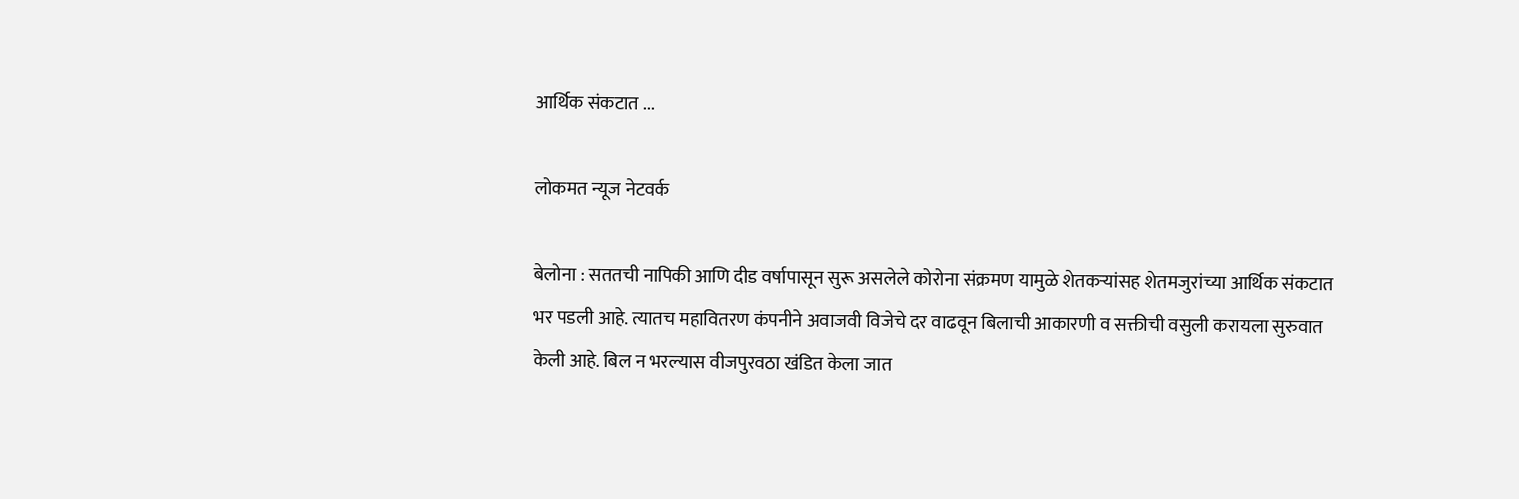आर्थिक संकटात ...

लोकमत न्यूज नेटवर्क

बेलोना : सततची नापिकी आणि दीड वर्षापासून सुरू असलेले कोरोना संक्रमण यामुळे शेतकऱ्यांसह शेतमजुरांच्या आर्थिक संकटात भर पडली आहे. त्यातच महावितरण कंपनीने अवाजवी विजेचे दर वाढवून बिलाची आकारणी व सक्तीची वसुली करायला सुरुवात केली आहे. बिल न भरल्यास वीजपुरवठा खंडित केला जात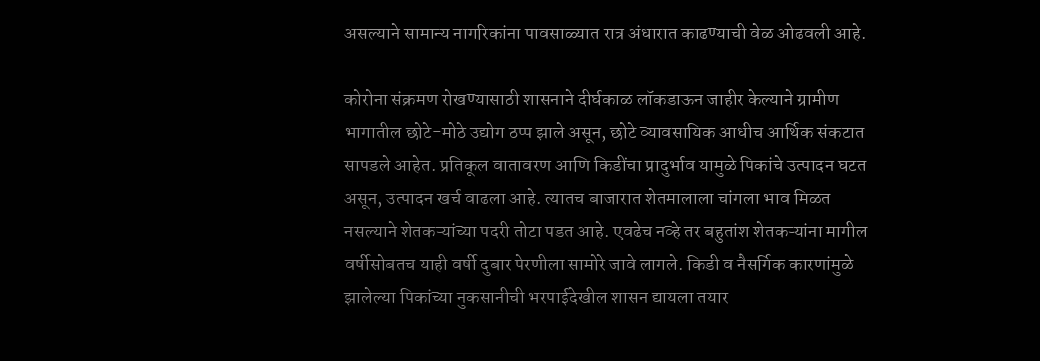असल्याने सामान्य नागरिकांना पावसाळ्यात रात्र अंधारात काढण्याची वेळ ओढवली आहे.

कोरोना संक्रमण रोखण्यासाठी शासनाने दीर्घकाळ लॉकडाऊन जाहीर केल्याने ग्रामीण भागातील छोटे-मोठे उद्योग ठप्प झाले असून, छोटे व्यावसायिक आधीच आर्थिक संकटात सापडले आहेत. प्रतिकूल वातावरण आणि किडींचा प्रादुर्भाव यामुळे पिकांचे उत्पादन घटत असून, उत्पादन खर्च वाढला आहे. त्यातच बाजारात शेतमालाला चांगला भाव मिळत नसल्याने शेतकऱ्यांच्या पदरी तोटा पडत आहे. एवढेच नव्हे तर बहुतांश शेतकऱ्यांना मागील वर्षीसोबतच याही वर्षी दुबार पेरणीला सामोरे जावे लागले. किडी व नैसर्गिक कारणांमुळे झालेल्या पिकांच्या नुकसानीची भरपाईदेखील शासन द्यायला तयार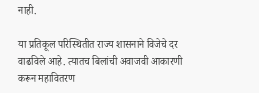नाही.

या प्रतिकूल परिस्थितीत राज्य शासनाने विजेचे दर वाढविले आहे. त्यातच बिलांची अवाजवी आकारणी करून महावितरण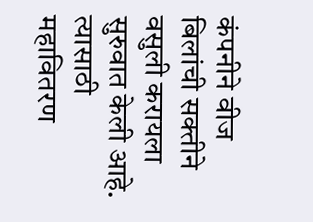कंपनीने वीज बिलांची सक्तीने वसुली करायला सुरुवात केली आहे. त्यासाठी महावितरण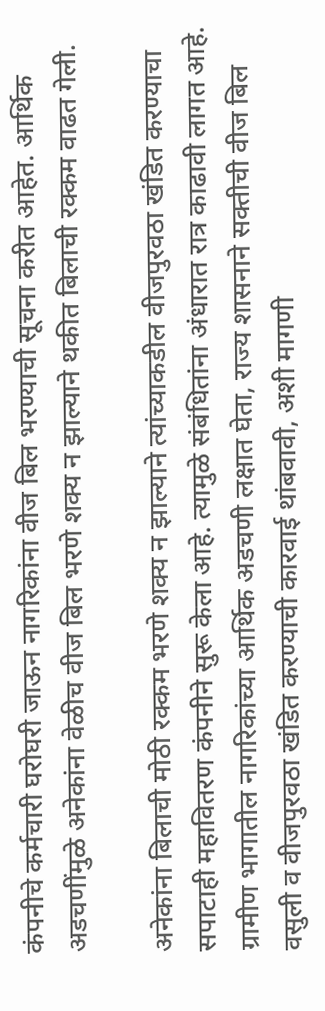कंपनीचे कर्मचारी घरोघरी जाऊन नागरिकांना वीज बिल भरण्याची सूचना करीत आहेत. आर्थिक अडचणींमुळे अनेकांना वेळीच वीज बिल भरणे शक्य न झाल्याने थकीत बिलाची रक्कम वाढत गेली.

अनेकांना बिलाची मोठी रक्कम भरणे शक्य न झाल्याने त्यांच्याकडील वीजपुरवठा खंडित करण्याचा सपाटाही महावितरण कंपनीने सुरू केला आहे. त्यामुळे संबंधितांना अंधारात रात्र काढावी लागत आहे. ग्रामीण भागातील नागरिकांच्या आर्थिक अडचणी लक्षात घेता, राज्य शासनाने सक्तीची वीज बिल वसुली व वीजपुरवठा खंडित करण्याची कारवाई थांबवावी, अशी मागणी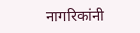नागरिकांनी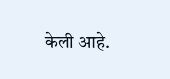केली आहे.